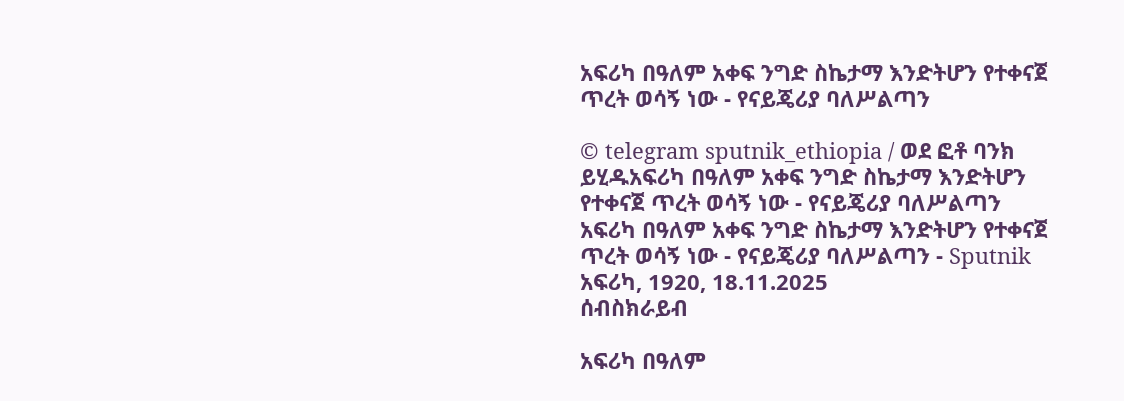አፍሪካ በዓለም አቀፍ ንግድ ስኬታማ እንድትሆን የተቀናጀ ጥረት ወሳኝ ነው - የናይጄሪያ ባለሥልጣን

© telegram sputnik_ethiopia / ወደ ፎቶ ባንክ ይሂዱአፍሪካ በዓለም አቀፍ ንግድ ስኬታማ እንድትሆን የተቀናጀ ጥረት ወሳኝ ነው - የናይጄሪያ ባለሥልጣን
አፍሪካ በዓለም አቀፍ ንግድ ስኬታማ እንድትሆን የተቀናጀ ጥረት ወሳኝ ነው - የናይጄሪያ ባለሥልጣን - Sputnik አፍሪካ, 1920, 18.11.2025
ሰብስክራይብ

አፍሪካ በዓለም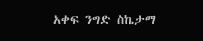አቀፍ ንግድ ስኬታማ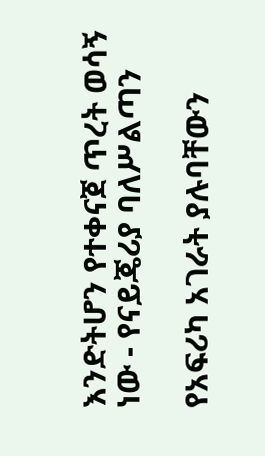እንድትሆን የተቀናጀ ጥረት ወሳኝ ነው - የናይጄሪያ ባለሥልጣን

የአፍሪካ አገራት ያሉባቸውን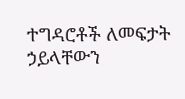ተግዳሮቶች ለመፍታት ኃይላቸውን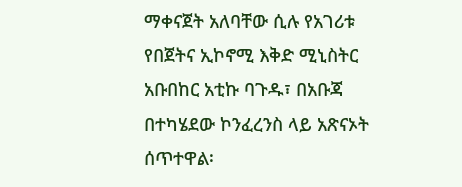ማቀናጀት አለባቸው ሲሉ የአገሪቱ የበጀትና ኢኮኖሚ እቅድ ሚኒስትር አቡበከር አቲኩ ባጉዱ፣ በአቡጃ በተካሄደው ኮንፈረንስ ላይ አጽናኦት ሰጥተዋል፡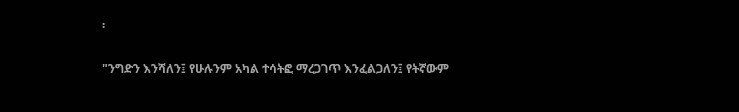፡

"ንግድን እንሻለን፤ የሁሉንም አካል ተሳትፎ ማረጋገጥ እንፈልጋለን፤ የትኛውም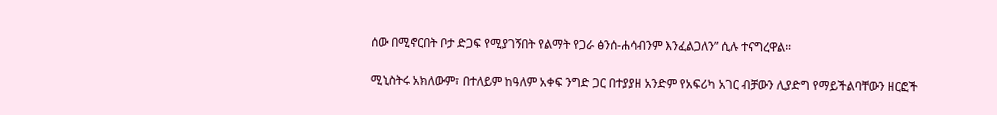ሰው በሚኖርበት ቦታ ድጋፍ የሚያገኝበት የልማት የጋራ ፅንሰ-ሐሳብንም እንፈልጋለን” ሲሉ ተናግረዋል።

ሚኒስትሩ አክለውም፣ በተለይም ከዓለም አቀፍ ንግድ ጋር በተያያዘ አንድም የአፍሪካ አገር ብቻውን ሊያድግ የማይችልባቸውን ዘርፎች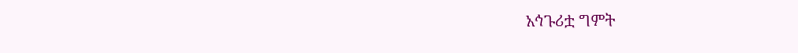አኅጉሪቷ ግምት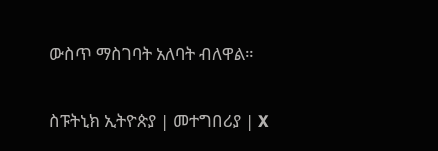ውስጥ ማስገባት አለባት ብለዋል።

ስፑትኒክ ኢትዮጵያ | መተግበሪያ | X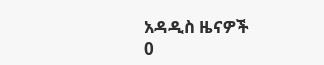አዳዲስ ዜናዎች
0